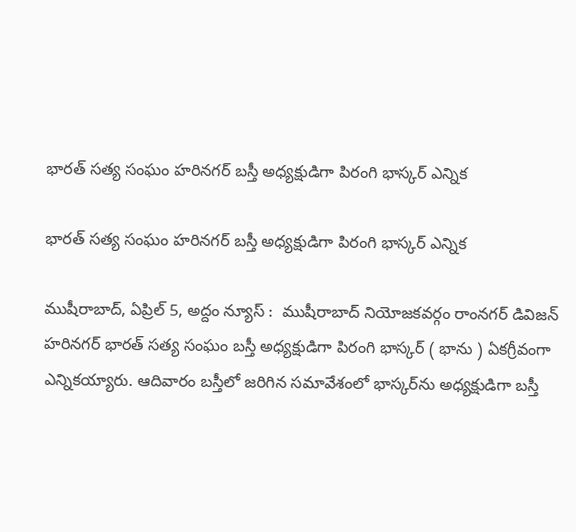భార‌త్ స‌త్య సంఘం హ‌రిన‌గ‌ర్ బ‌స్తీ అధ్య‌క్షుడిగా పిరంగి భాస్క‌ర్ ఎన్నిక‌

భార‌త్ స‌త్య సంఘం హ‌రిన‌గ‌ర్ బ‌స్తీ అధ్య‌క్షుడిగా పిరంగి భాస్క‌ర్ ఎన్నిక‌

ముషీరాబాద్‌, ఏప్రిల్ 5, అద్దం న్యూస్ :  ముషీరాబాద్ నియోజ‌క‌వ‌ర్గం రాంన‌గ‌ర్ డివిజ‌న్ హ‌రిన‌గ‌ర్ భార‌త్ స‌త్య సంఘం బ‌స్తీ అధ్య‌క్షుడిగా పిరంగి భాస్క‌ర్ ( భాను ) ఏక‌గ్రీవంగా ఎన్నిక‌య్యారు. ఆదివారం బ‌స్తీలో జ‌రిగిన స‌మావేశంలో భాస్క‌ర్‌ను అధ్య‌క్షుడిగా బ‌స్తీ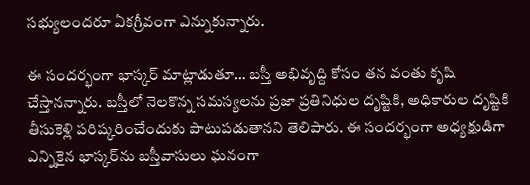స‌భ్యులంద‌రూ ఏక‌గ్రీవంగా ఎన్నుకున్నారు.

ఈ సంద‌ర్భంగా భాస్క‌ర్ మాట్లాడుతూ… బ‌స్తీ అభివృద్ది కోసం త‌న వంతు కృషి చేస్తాన‌న్నారు. బ‌స్తీలో నెల‌కొన్న స‌మ‌స్య‌ల‌ను ప్ర‌జా ప్ర‌తినిధుల దృష్టికి, అధికారుల దృష్టికి తీసుకెళ్లి ప‌రిష్క‌రించేందుకు పాటుప‌డుతాన‌ని తెలిపారు. ఈ సంద‌ర్భంగా అధ్య‌క్షుడిగా ఎన్నికైన భాస్క‌ర్‌ను బ‌స్తీవాసులు ఘ‌నంగా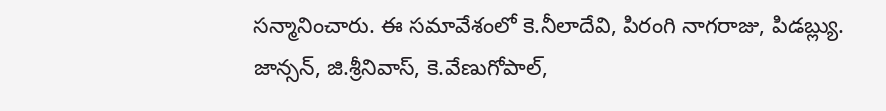స‌న్మానించారు. ఈ స‌మావేశంలో కె.నీలాదేవి, పిరంగి నాగరాజు, పిడబ్ల్యు. జాన్స‌న్‌, జి.శ్రీనివాస్, కె.వేణుగోపాల్,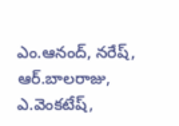ఎం.ఆనంద్, నరేష్, ఆర్.బాలరాజు, ఎ.వెంకటేష్,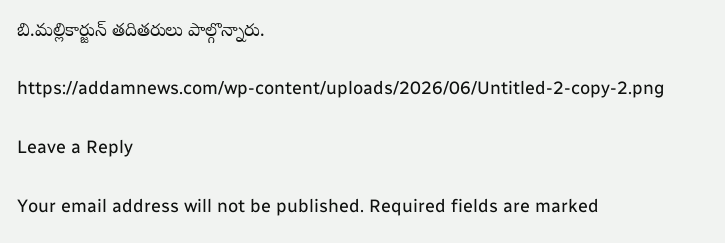బి.మల్లికార్జున్ త‌దిత‌రులు పాల్గొన్నారు.

https://addamnews.com/wp-content/uploads/2026/06/Untitled-2-copy-2.png

Leave a Reply

Your email address will not be published. Required fields are marked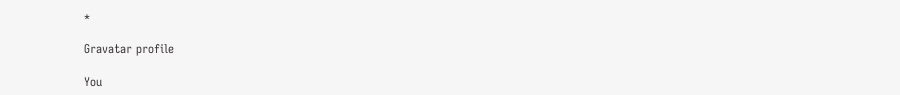*

Gravatar profile

You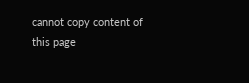cannot copy content of this page